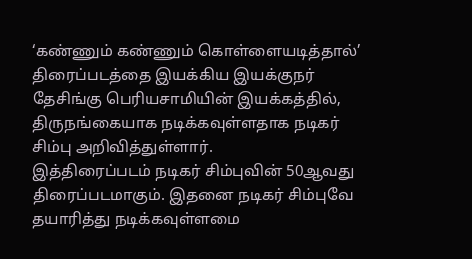‘கண்ணும் கண்ணும் கொள்ளையடித்தால்’ திரைப்படத்தை இயக்கிய இயக்குநர் தேசிங்கு பெரியசாமியின் இயக்கத்தில், திருநங்கையாக நடிக்கவுள்ளதாக நடிகர் சிம்பு அறிவித்துள்ளார்.
இத்திரைப்படம் நடிகர் சிம்புவின் 50ஆவது திரைப்படமாகும். இதனை நடிகர் சிம்புவே தயாரித்து நடிக்கவுள்ளமை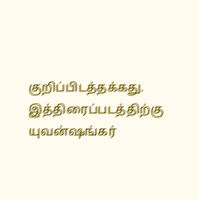குறிப்பிடத்தக்கது.
இத்திரைப்படத்திற்கு யுவன்ஷங்கர்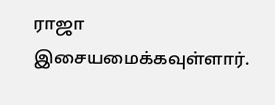ராஜா இசையமைக்கவுள்ளார்.